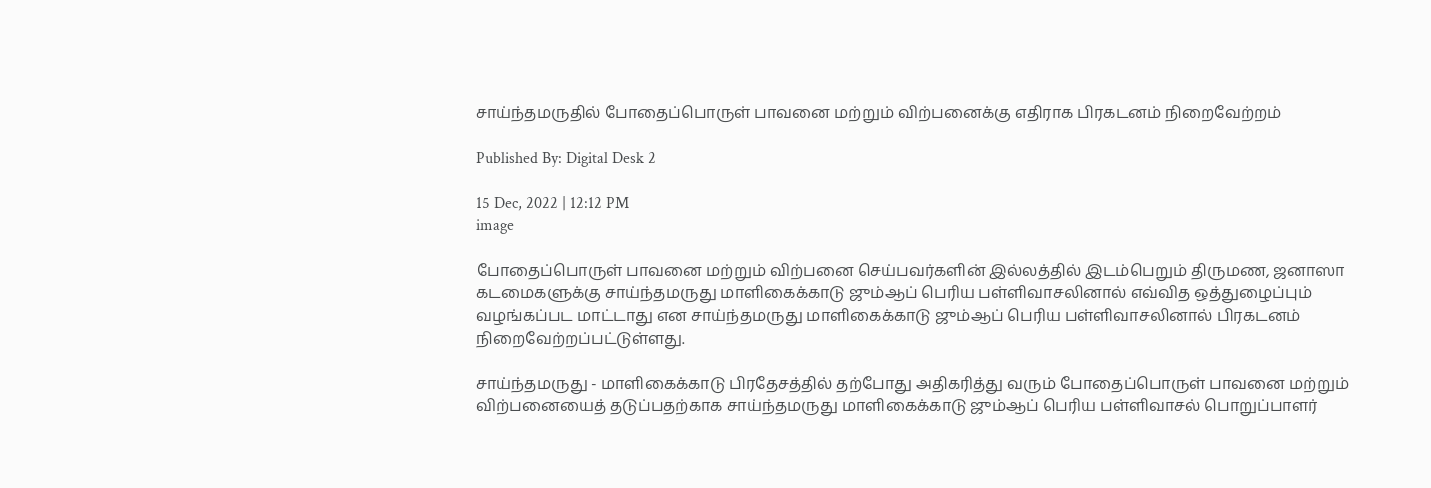சாய்ந்தமருதில் போதைப்பொருள் பாவனை மற்றும் விற்பனைக்கு எதிராக பிரகடனம் நிறைவேற்றம்

Published By: Digital Desk 2

15 Dec, 2022 | 12:12 PM
image

போதைப்பொருள் பாவனை மற்றும் விற்பனை செய்பவர்களின் இல்லத்தில் இடம்பெறும் திருமண, ஜனாஸா கடமைகளுக்கு சாய்ந்தமருது மாளிகைக்காடு ஜும்ஆப் பெரிய பள்ளிவாசலினால் எவ்வித ஒத்துழைப்பும் வழங்கப்பட மாட்டாது என சாய்ந்தமருது மாளிகைக்காடு ஜும்ஆப் பெரிய பள்ளிவாசலினால் பிரகடனம் நிறைவேற்றப்பட்டுள்ளது.

சாய்ந்தமருது - மாளிகைக்காடு பிரதேசத்தில் தற்போது அதிகரித்து வரும் போதைப்பொருள் பாவனை மற்றும் விற்பனையைத் தடுப்பதற்காக சாய்ந்தமருது மாளிகைக்காடு ஜும்ஆப் பெரிய பள்ளிவாசல் பொறுப்பாளர்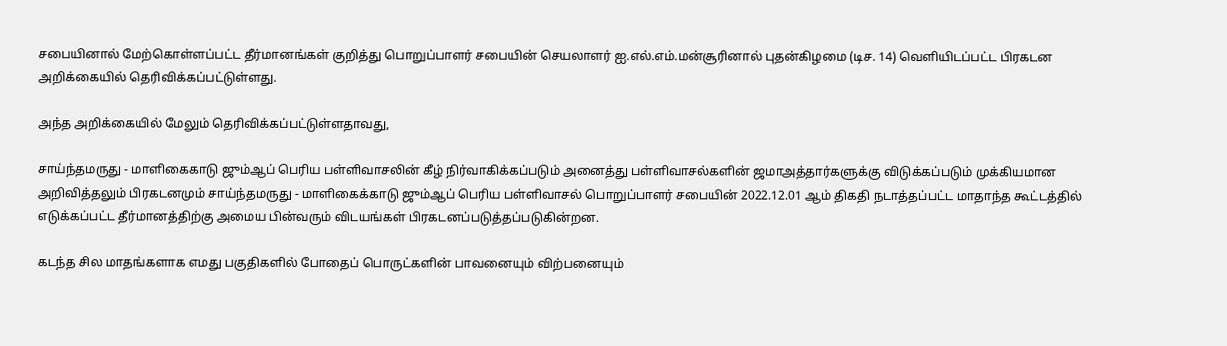சபையினால் மேற்கொள்ளப்பட்ட தீர்மானங்கள் குறித்து பொறுப்பாளர் சபையின் செயலாளர் ஐ.எல்.எம்.மன்சூரினால் புதன்கிழமை (டிச. 14) வெளியிடப்பட்ட பிரகடன அறிக்கையில் தெரிவிக்கப்பட்டுள்ளது.

அந்த அறிக்கையில் மேலும் தெரிவிக்கப்பட்டுள்ளதாவது,

சாய்ந்தமருது - மாளிகைகாடு ஜும்ஆப் பெரிய பள்ளிவாசலின் கீழ் நிர்வாகிக்கப்படும் அனைத்து பள்ளிவாசல்களின் ஜமாஅத்தார்களுக்கு விடுக்கப்படும் முக்கியமான அறிவித்தலும் பிரகடனமும் சாய்ந்தமருது - மாளிகைக்காடு ஜும்ஆப் பெரிய பள்ளிவாசல் பொறுப்பாளர் சபையின் 2022.12.01 ஆம் திகதி நடாத்தப்பட்ட மாதாந்த கூட்டத்தில் எடுக்கப்பட்ட தீர்மானத்திற்கு அமைய பின்வரும் விடயங்கள் பிரகடனப்படுத்தப்படுகின்றன.

கடந்த சில மாதங்களாக எமது பகுதிகளில் போதைப் பொருட்களின் பாவனையும் விற்பனையும்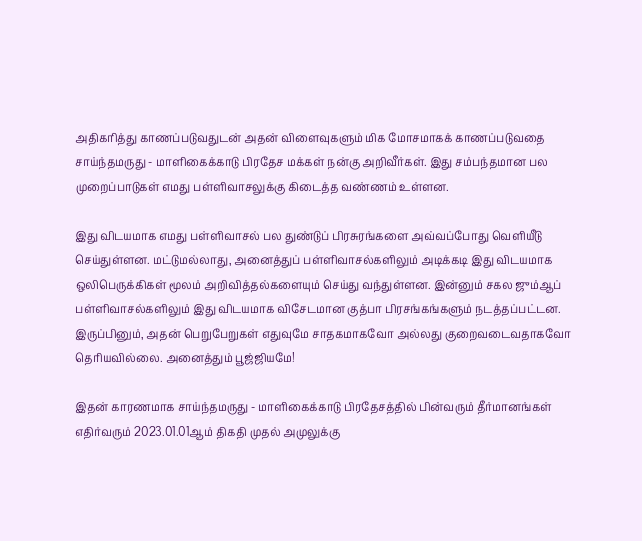அதிகரித்து காணப்படுவதுடன் அதன் விளைவுகளும் மிக மோசமாகக் காணப்படுவதை சாய்ந்தமருது - மாளிகைக்காடு பிரதேச மக்கள் நன்கு அறிவீர்கள். இது சம்பந்தமான பல முறைப்பாடுகள் எமது பள்ளிவாசலுக்கு கிடைத்த வண்ணம் உள்ளன.

இது விடயமாக எமது பள்ளிவாசல் பல துண்டுப் பிரசுரங்களை அவ்வப்போது வெளியீடு செய்துள்ளன. மட்டுமல்லாது, அனைத்துப் பள்ளிவாசல்களிலும் அடிக்கடி இது விடயமாக ஒலிபெருக்கிகள் மூலம் அறிவித்தல்களையும் செய்து வந்துள்ளன. இன்னும் சகல ஜும்ஆப் பள்ளிவாசல்களிலும் இது விடயமாக விசேடமான குத்பா பிரசங்கங்களும் நடத்தப்பட்டன. இருப்பினும், அதன் பெறுபேறுகள் எதுவுமே சாதகமாகவோ அல்லது குறைவடைவதாகவோ தெரியவில்லை. அனைத்தும் பூஜ்ஜியமே!

இதன் காரணமாக சாய்ந்தமருது - மாளிகைக்காடு பிரதேசத்தில் பின்வரும் தீர்மானங்கள் எதிர்வரும் 2023.01.01ஆம் திகதி முதல் அமுலுக்கு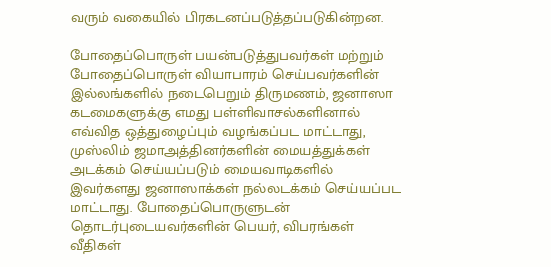வரும் வகையில் பிரகடனப்படுத்தப்படுகின்றன.

போதைப்பொருள் பயன்படுத்துபவர்கள் மற்றும் போதைப்பொருள் வியாபாரம் செய்பவர்களின் இல்லங்களில் நடைபெறும் திருமணம், ஜனாஸா கடமைகளுக்கு எமது பள்ளிவாசல்களினால் எவ்வித ஒத்துழைப்பும் வழங்கப்பட மாட்டாது, முஸ்லிம் ஜமாஅத்தினர்களின் மையத்துக்கள் அடக்கம் செய்யப்படும் மையவாடிகளில் இவர்களது ஜனாஸாக்கள் நல்லடக்கம் செய்யப்பட மாட்டாது. போதைப்பொருளுடன் தொடர்புடையவர்களின் பெயர், விபரங்கள் வீதிகள்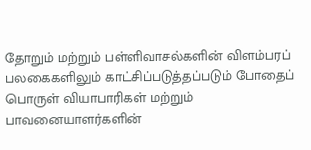தோறும் மற்றும் பள்ளிவாசல்களின் விளம்பரப் பலகைகளிலும் காட்சிப்படுத்தப்படும் போதைப் பொருள் வியாபாரிகள் மற்றும் பாவனையாளர்களின்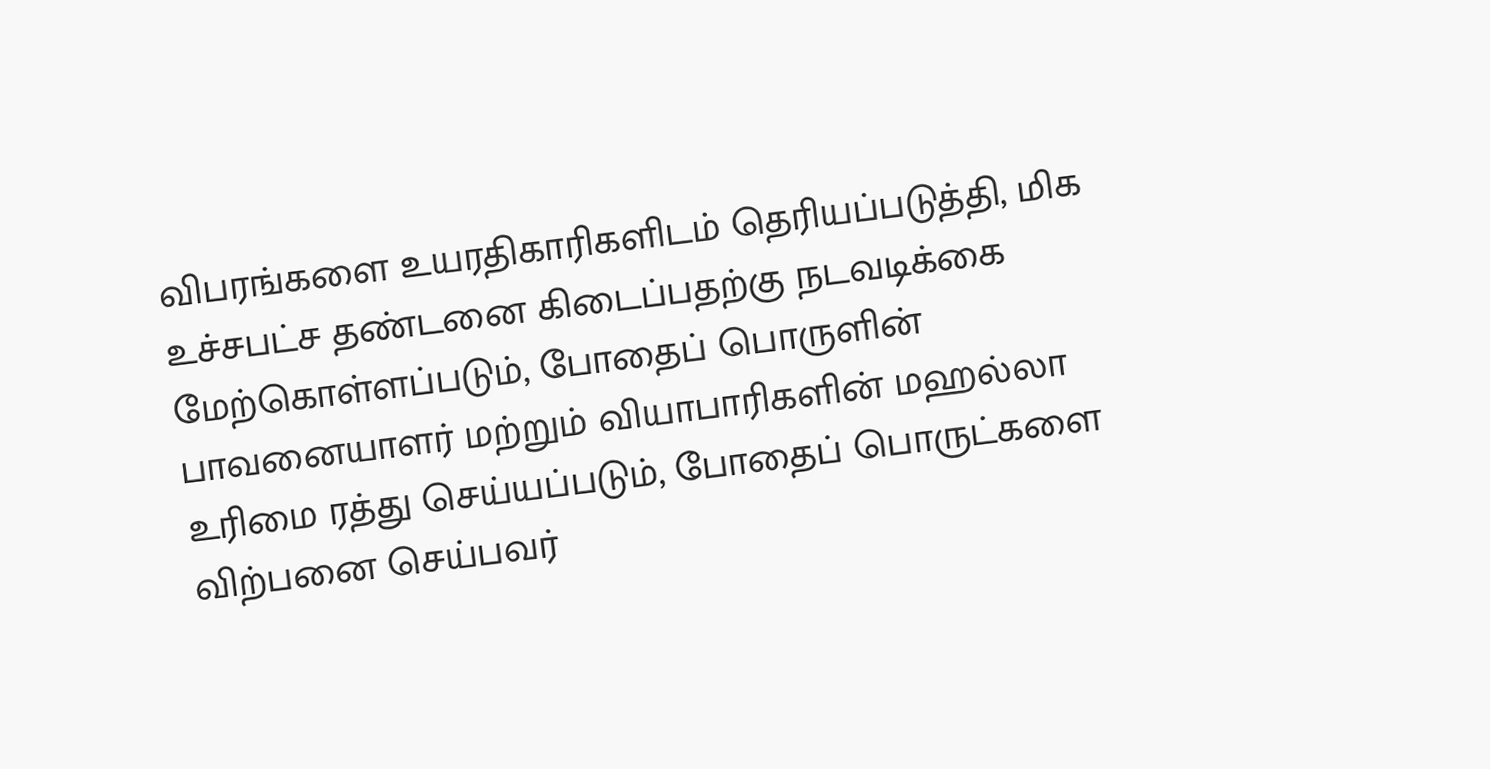விபரங்களை உயரதிகாரிகளிடம் தெரியப்படுத்தி, மிக உச்சபட்ச தண்டனை கிடைப்பதற்கு நடவடிக்கை மேற்கொள்ளப்படும், போதைப் பொருளின் பாவனையாளர் மற்றும் வியாபாரிகளின் மஹல்லா உரிமை ரத்து செய்யப்படும், போதைப் பொருட்களை விற்பனை செய்பவர்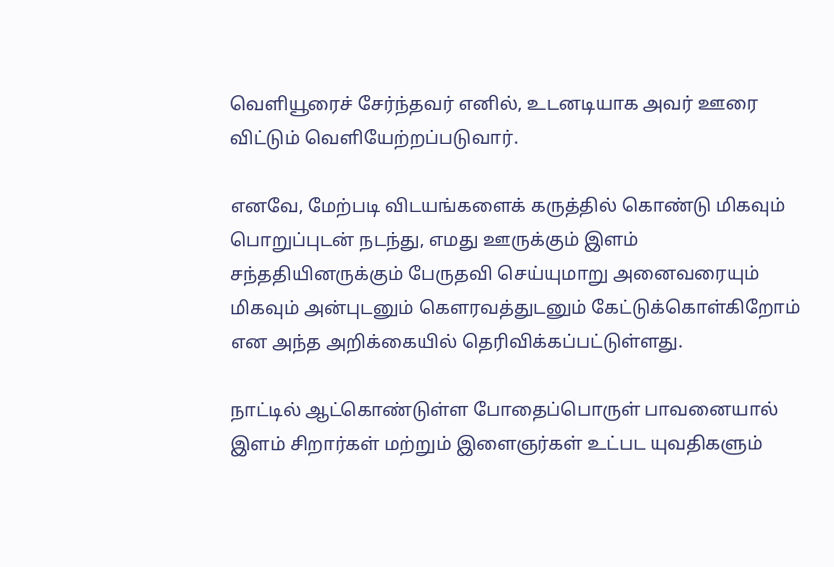வெளியூரைச் சேர்ந்தவர் எனில், உடனடியாக அவர் ஊரை விட்டும் வெளியேற்றப்படுவார்.

எனவே, மேற்படி விடயங்களைக் கருத்தில் கொண்டு மிகவும் பொறுப்புடன் நடந்து, எமது ஊருக்கும் இளம் சந்ததியினருக்கும் பேருதவி செய்யுமாறு அனைவரையும் மிகவும் அன்புடனும் கௌரவத்துடனும் கேட்டுக்கொள்கிறோம் என அந்த அறிக்கையில் தெரிவிக்கப்பட்டுள்ளது.

நாட்டில் ஆட்கொண்டுள்ள போதைப்பொருள் பாவனையால் இளம் சிறார்கள் மற்றும் இளைஞர்கள் உட்பட யுவதிகளும்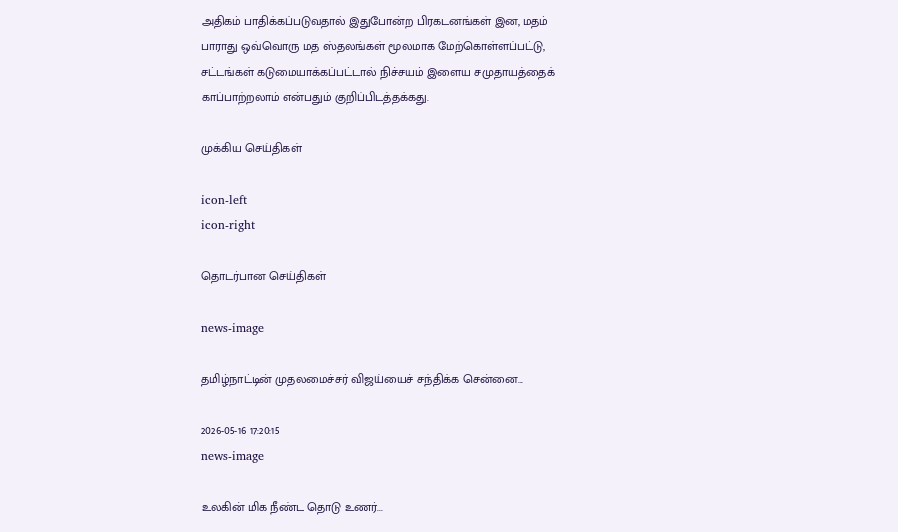அதிகம் பாதிக்கப்படுவதால் இதுபோன்ற பிரகடனங்கள் இன, மதம் பாராது ஒவ்வொரு மத ஸ்தலங்கள் மூலமாக மேற்கொள்ளப்பட்டு, சட்டங்கள் கடுமையாக்கப்பட்டால் நிச்சயம் இளைய சமுதாயத்தைக்  காப்பாற்றலாம் என்பதும் குறிப்பிடத்தக்கது.

முக்கிய செய்திகள்

icon-left
icon-right

தொடர்பான செய்திகள்

news-image

தமிழ்நாட்டின் முதலமைச்சர் விஜய்யைச் சந்திக்க சென்னை...

2026-05-16 17:20:15
news-image

உலகின் மிக நீண்ட தொடு உணர்...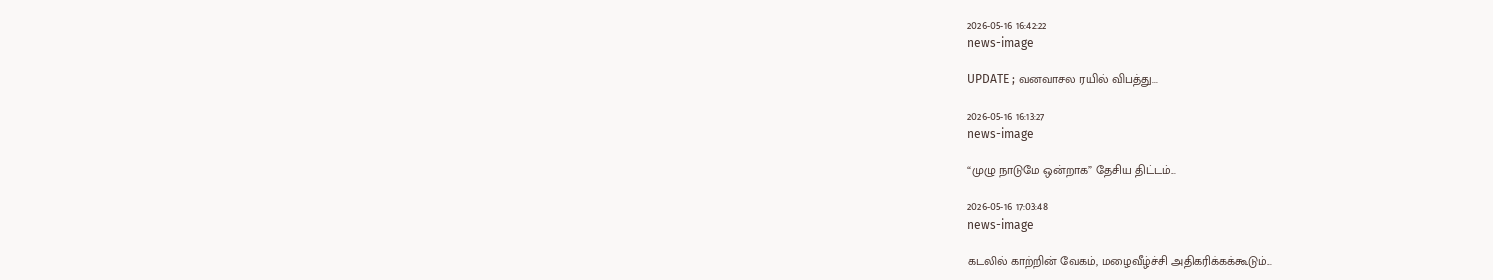2026-05-16 16:42:22
news-image

UPDATE ; வனவாசல ரயில் விபத்து...

2026-05-16 16:13:27
news-image

“முழு நாடுமே ஒன்றாக” தேசிய திட்டம்...

2026-05-16 17:03:48
news-image

கடலில் காற்றின் வேகம், மழைவீழ்ச்சி அதிகரிக்கக்கூடும்...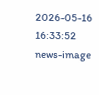2026-05-16 16:33:52
news-image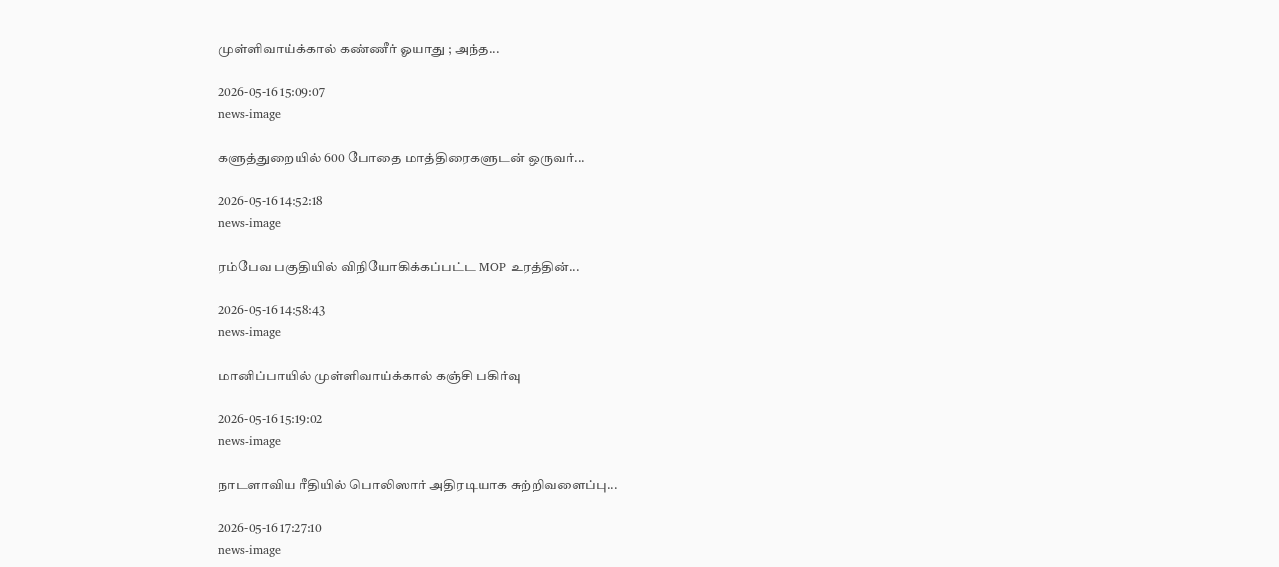முள்ளிவாய்க்கால் கண்ணீர் ஓயாது ; அந்த...

2026-05-16 15:09:07
news-image

களுத்துறையில் 600 போதை மாத்திரைகளுடன் ஒருவர்...

2026-05-16 14:52:18
news-image

ரம்பேவ பகுதியில் விநியோகிக்கப்பட்ட MOP உரத்தின்...

2026-05-16 14:58:43
news-image

மானிப்பாயில் முள்ளிவாய்க்கால் கஞ்சி பகிர்வு

2026-05-16 15:19:02
news-image

நாடளாவிய ரீதியில் பொலிஸார் அதிரடியாக சுற்றிவளைப்பு...

2026-05-16 17:27:10
news-image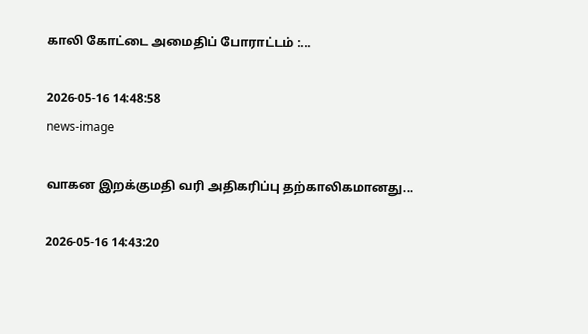காலி கோட்டை அமைதிப் போராட்டம் :...

2026-05-16 14:48:58
news-image

வாகன இறக்குமதி வரி அதிகரிப்பு தற்காலிகமானது...

2026-05-16 14:43:20